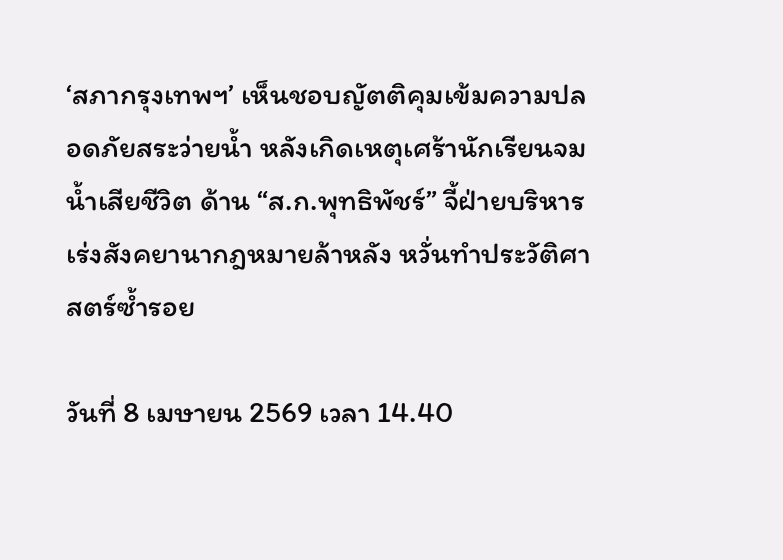‘สภากรุงเทพฯ’ เห็นชอบญัตติคุมเข้มความปลอดภัยสระว่ายน้ำ หลังเกิดเหตุเศร้านักเรียนจมน้ำเสียชีวิต ด้าน “ส.ก.พุทธิพัชร์” จี้ฝ่ายบริหารเร่งสังคยานากฎหมายล้าหลัง หวั่นทำประวัติศาสตร์ซ้ำรอย

วันที่ 8 เมษายน 2569 เวลา 14.40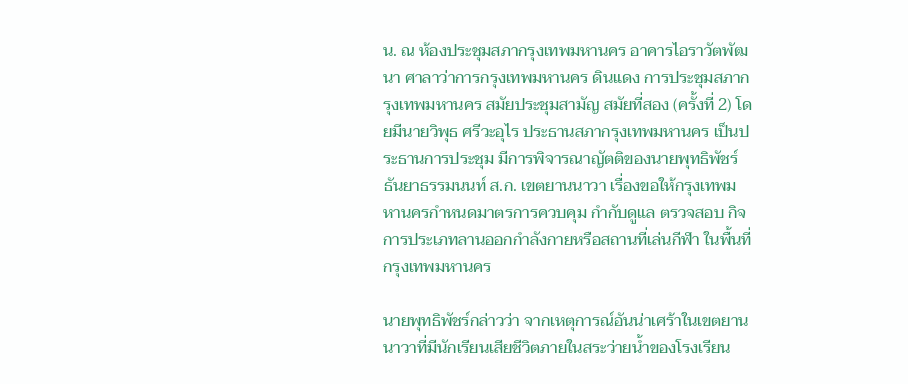น. ณ ห้องประชุมสภากรุงเทพมหานคร อาคารไอราวัตพัฒนา ศาลาว่าการกรุงเทพมหานคร ดินแดง การประชุมสภากรุงเทพมหานคร สมัยประชุมสามัญ สมัยที่สอง (ครั้งที่ 2) โดยมีนายวิพุธ ศรีวะอุไร ประธานสภากรุงเทพมหานคร เป็นประธานการประชุม มีการพิจารณาญัตติของนายพุทธิพัชร์ ธันยาธรรมนนท์ ส.ก. เขตยานนาวา เรื่องขอให้กรุงเทพมหานครกำหนดมาตรการควบคุม กำกับดูแล ตรวจสอบ กิจการประเภทลานออกกำลังกายหรือสถานที่เล่นกีฬา ในพื้นที่กรุงเทพมหานคร

นายพุทธิพัชร์กล่าวว่า จากเหตุการณ์อันน่าเศร้าในเขตยานนาวาที่มีนักเรียนเสียชีวิตภายในสระว่ายน้ำของโรงเรียน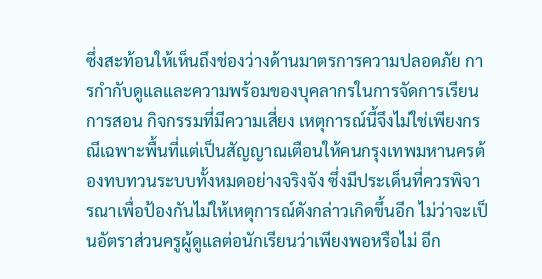ซึ่งสะท้อนให้เห็นถึงช่องว่างด้านมาตรการความปลอดภัย การกำกับดูแลและความพร้อมของบุคลากรในการจัดการเรียนการสอน กิจกรรมที่มีความเสี่ยง เหตุการณ์นี้จึงไม่ใช่เพียงกรณีเฉพาะพื้นที่แต่เป็นสัญญาณเตือนให้คนกรุงเทพมหานครต้องทบทวนระบบทั้งหมดอย่างจริงจัง ซึ่งมีประเด็นที่ควรพิจารณาเพื่อป้องกันไม่ให้เหตุการณ์ดังกล่าวเกิดขึ้นอีก ไม่ว่าจะเป็นอัตราส่วนครูผู้ดูแลต่อนักเรียนว่าเพียงพอหรือไม่ อีก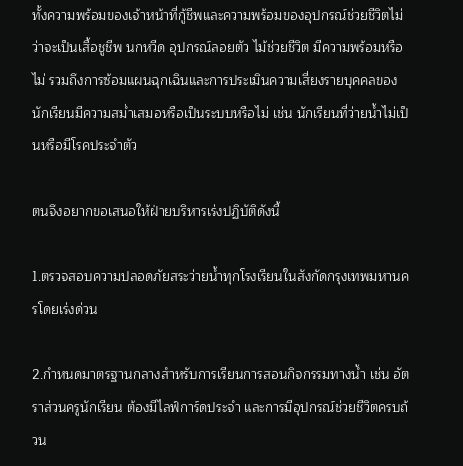ทั้งความพร้อมของเจ้าหน้าที่กู้ชีพและความพร้อมของอุปกรณ์ช่วยชีวิตไม่ว่าจะเป็นเสื้อชูชีพ นกหวีด อุปกรณ์ลอยตัว ไม้ช่วยชีวิต มีความพร้อมหรือไม่ รวมถึงการซ้อมแผนฉุกเฉินและการประเมินความเสี่ยงรายบุคคลของนักเรียนมีความสม่ำเสมอหรือเป็นระบบหรือไม่ เช่น นักเรียนที่ว่ายน้ำไม่เป็นหรือมีโรคประจำตัว

ตนจึงอยากขอเสนอให้ฝ่ายบริหารเร่งปฏิบัติดังนี้

1.ตรวจสอบความปลอดภัยสระว่ายน้ำทุกโรงเรียนในสังกัดกรุงเทพมหานครโดยเร่งด่วน

2.กำหนดมาตรฐานกลางสำหรับการเรียนการสอนกิจกรรมทางน้ำ เช่น อัตราส่วนครูนักเรียน ต้องมีไลฟ์การ์ดประจำ และการมีอุปกรณ์ช่วยชีวิตครบถ้วน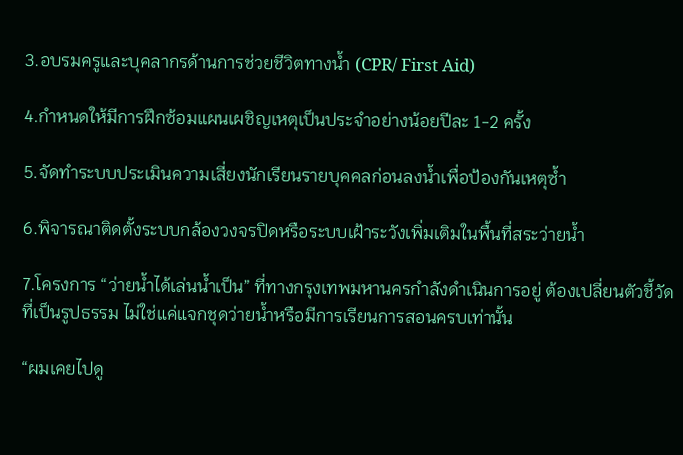3.อบรมครูและบุคลากรด้านการช่วยชีวิตทางน้ำ (CPR/ First Aid)

4.กำหนดให้มีการฝึกซ้อมแผนเผชิญเหตุเป็นประจำอย่างน้อยปีละ 1-2 ครั้ง

5.จัดทำระบบประเมินความเสี่ยงนักเรียนรายบุคคลก่อนลงน้ำเพื่อป้องกันเหตุซ้ำ

6.พิจารณาติดตั้งระบบกล้องวงจรปิดหรือระบบเฝ้าระวังเพิ่มเติมในพื้นที่สระว่ายน้ำ

7.โครงการ “ว่ายน้ำได้เล่นน้ำเป็น” ที่ทางกรุงเทพมหานครกำลังดำเนินการอยู่ ต้องเปลี่ยนตัวชี้วัดที่เป็นรูปธรรม ไม่ใช่แค่แจกชุดว่ายน้ำหรือมีการเรียนการสอนครบเท่านั้น

“ผมเคยไปดู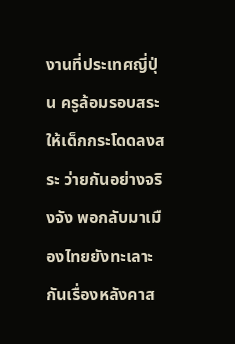งานที่ประเทศญี่ปุ่น ครูล้อมรอบสระให้เด็กกระโดดลงสระ ว่ายกันอย่างจริงจัง พอกลับมาเมืองไทยยังทะเลาะกันเรื่องหลังคาส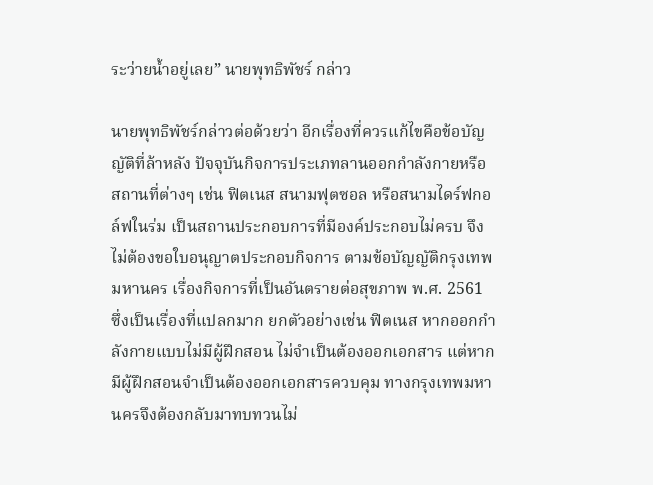ระว่ายน้ำอยู่เลย” นายพุทธิพัชร์ กล่าว

นายพุทธิพัชร์กล่าวต่อด้วยว่า อีกเรื่องที่ควรแก้ไขคือข้อบัญญัติที่ล้าหลัง ปัจจุบันกิจการประเภทลานออกกำลังกายหรือสถานที่ต่างๆ เช่น ฟิตเนส สนามฟุตซอล หรือสนามไดร์ฟกอล์ฟในร่ม เป็นสถานประกอบการที่มีองค์ประกอบไม่ครบ จึงไม่ต้องขอใบอนุญาตประกอบกิจการ ตามข้อบัญญัติกรุงเทพมหานคร เรื่องกิจการที่เป็นอันตรายต่อสุขภาพ พ.ศ. 2561 ซึ่งเป็นเรื่องที่แปลกมาก ยกตัวอย่างเช่น ฟิตเนส หากออกกำลังกายแบบไม่มีผู้ฝึกสอน ไม่จำเป็นต้องออกเอกสาร แต่หากมีผู้ฝึกสอนจำเป็นต้องออกเอกสารควบคุม ทางกรุงเทพมหานครจึงต้องกลับมาทบทวนไม่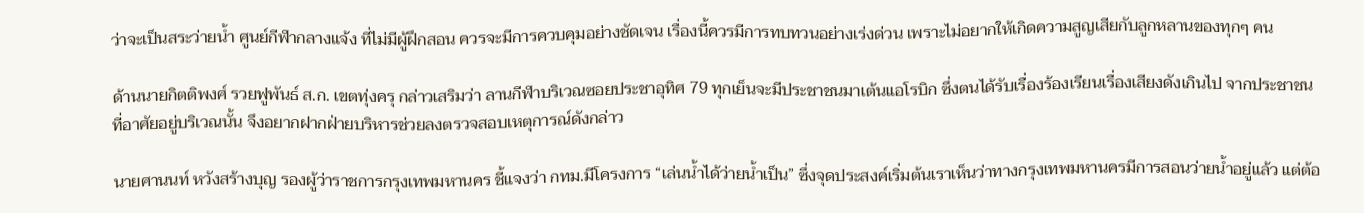ว่าจะเป็นสระว่ายน้ำ ศูนย์กีฬากลางแจ้ง ที่ไม่มีผู้ฝึกสอน ควรจะมีการควบคุมอย่างชัดเจน เรื่องนี้ควรมีการทบทวนอย่างเร่งด่วน เพราะไม่อยากให้เกิดความสูญเสียกับลูกหลานของทุกๆ คน

ด้านนายกิตติพงศ์ รวยฟูพันธ์ ส.ก. เขตทุ่งครุ กล่าวเสริมว่า ลานกีฬาบริเวณซอยประชาอุทิศ 79 ทุกเย็นจะมีประชาชนมาเต้นแอโรบิก ซึ่งตนได้รับเรื่องร้องเรียนเรื่องเสียงดังเกินไป จากประชาชนที่อาศัยอยู่บริเวณนั้น จึงอยากฝากฝ่ายบริหารช่วยลงตรวจสอบเหตุการณ์ดังกล่าว

นายศานนท์ หวังสร้างบุญ รองผู้ว่าราชการกรุงเทพมหานคร ชี้แจงว่า กทม.มีโครงการ “เล่นน้ำได้ว่ายน้ำเป็น” ซึ่งจุดประสงค์เริ่มต้นเราเห็นว่าทางกรุงเทพมหานครมีการสอนว่ายน้ำอยู่แล้ว แต่ต้อ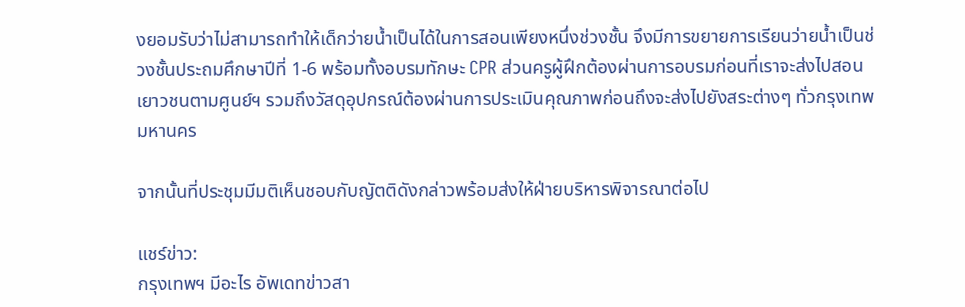งยอมรับว่าไม่สามารถทำให้เด็กว่ายน้ำเป็นได้ในการสอนเพียงหนึ่งช่วงชั้น จึงมีการขยายการเรียนว่ายน้ำเป็นช่วงชั้นประถมศึกษาปีที่ 1-6 พร้อมทั้งอบรมทักษะ CPR ส่วนครูผู้ฝึกต้องผ่านการอบรมก่อนที่เราจะส่งไปสอนเยาวชนตามศูนย์ฯ รวมถึงวัสดุอุปกรณ์ต้องผ่านการประเมินคุณภาพก่อนถึงจะส่งไปยังสระต่างๆ ทั่วกรุงเทพมหานคร

จากนั้นที่ประชุมมีมติเห็นชอบกับญัตติดังกล่าวพร้อมส่งให้ฝ่ายบริหารพิจารณาต่อไป

แชร์ข่าว:
กรุงเทพฯ มีอะไร อัพเดทข่าวสา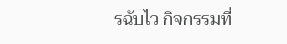รฉับไว กิจกรรมที่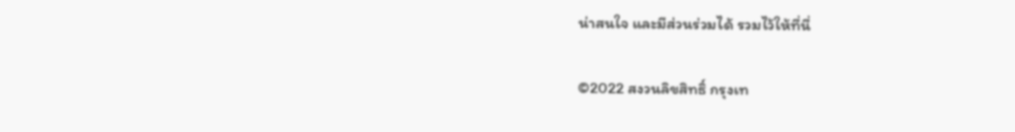น่าสนใจ และมีส่วนร่วมได้ รวมไว้ให้ที่นี่

©2022 สงวนลิขสิทธิ์ กรุงเท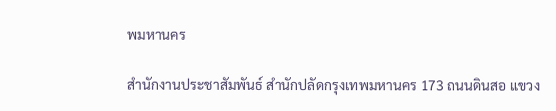พมหานคร

สำนักงานประชาสัมพันธ์ สำนักปลัดกรุงเทพมหานคร 173 ถนนดินสอ แขวง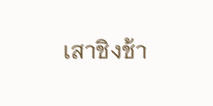เสาชิงช้า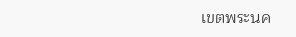เขตพระนค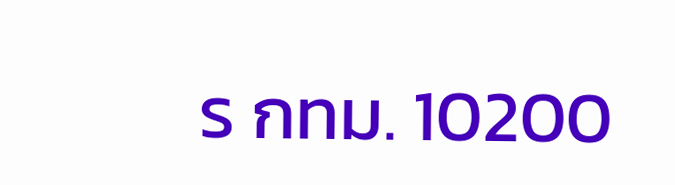ร กทม. 10200